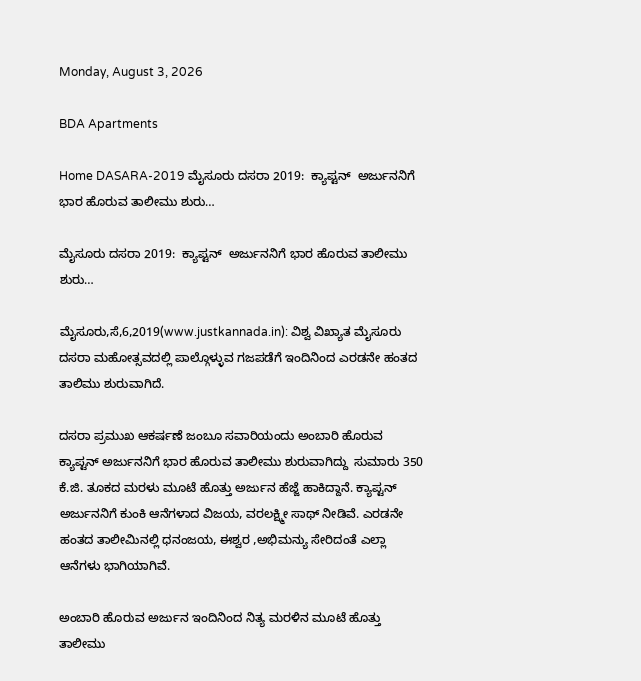Monday, August 3, 2026

BDA Apartments

Home DASARA-2019 ಮೈಸೂರು ದಸರಾ 2019:  ಕ್ಯಾಪ್ಟನ್  ಅರ್ಜುನನಿಗೆ ಭಾರ ಹೊರುವ ತಾಲೀಮು ಶುರು…

ಮೈಸೂರು ದಸರಾ 2019:  ಕ್ಯಾಪ್ಟನ್  ಅರ್ಜುನನಿಗೆ ಭಾರ ಹೊರುವ ತಾಲೀಮು ಶುರು…

ಮೈಸೂರು,ಸೆ,6,2019(www.justkannada.in): ವಿಶ್ವ ವಿಖ್ಯಾತ ಮೈಸೂರು ದಸರಾ ಮಹೋತ್ಸವದಲ್ಲಿ ಪಾಲ್ಗೊಳ್ಳುವ ಗಜಪಡೆಗೆ ಇಂದಿನಿಂದ ಎರಡನೇ ಹಂತದ ತಾಲಿಮು ಶುರುವಾಗಿದೆ.

ದಸರಾ ಪ್ರಮುಖ ಆಕರ್ಷಣೆ ಜಂಬೂ ಸವಾರಿಯಂದು ಅಂಬಾರಿ ಹೊರುವ ಕ್ಯಾಪ್ಟನ್ ಅರ್ಜುನನಿಗೆ ಭಾರ ಹೊರುವ ತಾಲೀಮು ಶುರುವಾಗಿದ್ದು  ಸುಮಾರು 350 ಕೆ.ಜಿ. ತೂಕದ ಮರಳು ಮೂಟೆ ಹೊತ್ತು ಅರ್ಜುನ ಹೆಜ್ಜೆ ಹಾಕಿದ್ದಾನೆ. ಕ್ಯಾಪ್ಟನ್ ಅರ್ಜುನನಿಗೆ ಕುಂಕಿ ಆನೆಗಳಾದ ವಿಜಯ, ವರಲಕ್ಷ್ಮೀ ಸಾಥ್ ನೀಡಿವೆ. ಎರಡನೇ ಹಂತದ ತಾಲೀಮಿನಲ್ಲಿ ಧನಂಜಯ, ಈಶ್ವರ ,ಅಭಿಮನ್ಯು ಸೇರಿದಂತೆ ಎಲ್ಲಾ ಆನೆಗಳು ಭಾಗಿಯಾಗಿವೆ.

ಅಂಬಾರಿ ಹೊರುವ ಅರ್ಜುನ ಇಂದಿನಿಂದ ನಿತ್ಯ ಮರಳಿನ ಮೂಟೆ ಹೊತ್ತು ತಾಲೀಮು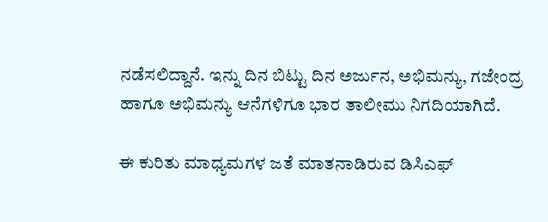ನಡೆಸಲಿದ್ದಾನೆ. ಇನ್ನು ದಿನ ಬಿಟ್ಟು ದಿನ ಅರ್ಜುನ, ಅಭಿಮನ್ಯು, ಗಜೇಂದ್ರ ಹಾಗೂ ಅಭಿಮನ್ಯು ಆನೆಗಳಿಗೂ ಭಾರ ತಾಲೀಮು ನಿಗದಿಯಾಗಿದೆ.

ಈ ಕುರಿತು ಮಾಧ್ಯಮಗಳ ಜತೆ ಮಾತನಾಡಿರುವ ಡಿಸಿಎಫ್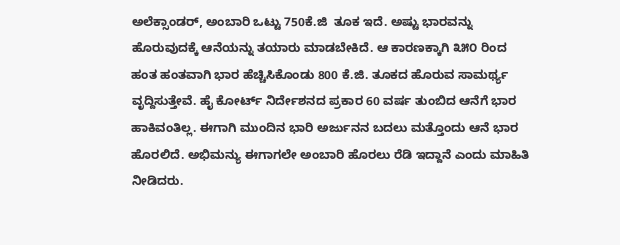ಅಲೆಕ್ಸಾಂಡರ್, ಅಂಬಾರಿ ಒಟ್ಟು 750ಕೆ.ಜಿ  ತೂಕ ಇದೆ. ಅಷ್ಟು ಭಾರವನ್ನು ಹೊರುವುದಕ್ಕೆ ಆನೆಯನ್ನು ತಯಾರು ಮಾಡಬೇಕಿದೆ. ಆ ಕಾರಣಕ್ಕಾಗಿ ೩೫೦ ರಿಂದ ಹಂತ ಹಂತವಾಗಿ ಭಾರ ಹೆಚ್ಚಿಸಿಕೊಂಡು 800 ಕೆ.ಜಿ. ತೂಕದ ಹೊರುವ ಸಾಮರ್ಥ್ಯ ವೃದ್ದಿಸುತ್ತೇವೆ. ಹೈ ಕೋರ್ಟ್ ನಿರ್ದೇಶನದ ಪ್ರಕಾರ 60 ವರ್ಷ ತುಂಬಿದ ಆನೆಗೆ ಭಾರ ಹಾಕಿವಂತಿಲ್ಲ. ಈಗಾಗಿ ಮುಂದಿನ ಭಾರಿ ಅರ್ಜುನನ ಬದಲು ಮತ್ತೊಂದು ಆನೆ ಭಾರ ಹೊರಲಿದೆ. ಅಭಿಮನ್ಯು ಈಗಾಗಲೇ ಅಂಬಾರಿ ಹೊರಲು ರೆಡಿ ಇದ್ದಾನೆ ಎಂದು ಮಾಹಿತಿ ನೀಡಿದರು.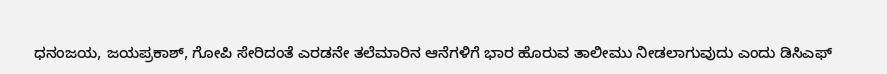ಧನಂಜಯ, ಜಯಪ್ರಕಾಶ್, ಗೋಪಿ ಸೇರಿದಂತೆ ಎರಡನೇ ತಲೆಮಾರಿನ ಆನೆಗಳಿಗೆ ಭಾರ ಹೊರುವ ತಾಲೀಮು ನೀಡಲಾಗುವುದು ಎಂದು ಡಿಸಿಎಫ್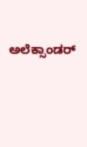ಅಲೆಕ್ಸಾಂಡರ್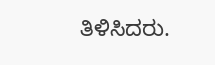ತಿಳಿಸಿದರು.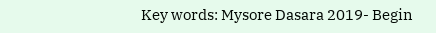Key words: Mysore Dasara 2019- Begin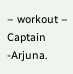– workout – Captain -Arjuna.